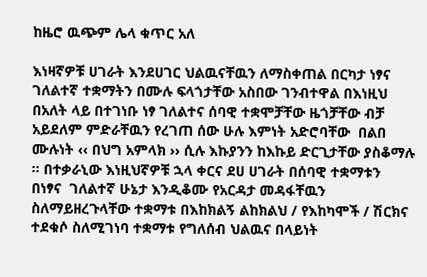ከዜሮ ዉጭም ሌላ ቁጥር አለ

እነዛኛዎቹ ሀገራት እንደሀገር ህልዉናቸዉን ለማስቀጠል በርካታ ነፃና ገለልተኛ ተቋማትን በሙሉ ፍላጎታቸው አስበው ገንብተዋል በእነዚህ በአለት ላይ በተገነቡ ነፃ ገለልተና ሰባዊ ተቋሞቻቸው ዜጎቻቸው ብቻ አይደለም ምድራቸዉን የረገጠ ሰው ሁሉ እምነት አድሮባቸው  በልበ ሙሉነት ‹‹ በህግ አምላክ ›› ሲሉ እኩያንን ከእኩይ ድርጊታቸው ያስቆማሉ ፡፡ በተቃራኒው እነዚህኛዎቹ ኋላ ቀርና ደሀ ሀገራት በሰባዊ ተቋማቱን  በነፃና  ገለልተኛ ሁኔታ እንዲቆሙ የአርዳታ መዳፋቸዉን ስለማይዘረጉላቸው ተቋማቱ በእከክልኝ ልከክልህ / የእከካሞች / ሽርክና ተደቁሶ ስለሚገነባ ተቋማቱ የግለሰብ ህልዉና በላይነት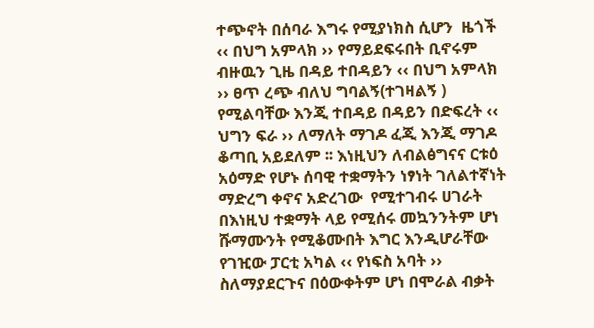ተጭኖት በሰባራ እግሩ የሚያነክስ ሲሆን  ዜጎች ‹‹ በህግ አምላክ ›› የማይደፍሩበት ቢኖሩም   ብዙዉን ጊዜ በዳይ ተበዳይን ‹‹ በህግ አምላክ ›› ፀጥ ረጭ ብለህ ግባልኝ(ተገዛልኝ ) የሚልባቸው እንጂ ተበዳይ በዳይን በድፍረት ‹‹ ህግን ፍራ ›› ለማለት ማገዶ ፈጂ እንጂ ማገዶ ቆጣቢ አይደለም ፡፡ እነዚህን ለብልፅግናና ርቱዕ አዕማድ የሆኑ ሰባዊ ተቋማትን ነፃነት ገለልተኛነት ማድረግ ቀኖና አድረገው  የሚተገብሩ ሀገራት በእነዚህ ተቋማት ላይ የሚሰሩ መኳንንትም ሆነ ሹማሙንት የሚቆሙበት እግር እንዲሆራቸው  የገዢው ፓርቲ አካል ‹‹ የነፍስ አባት ›› ስለማያደርጉና በዕውቀትም ሆነ በሞራል ብቃት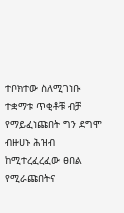ተቦክተው ስለሚገነቡ  ተቋማቱ ጥቂቶቹ ብቻ የማይፈነጩበት ግን ደግሞ ብዙሀኑ ሕዝብ ከሚተረፈረፈው ፀበል የሚራጩበትና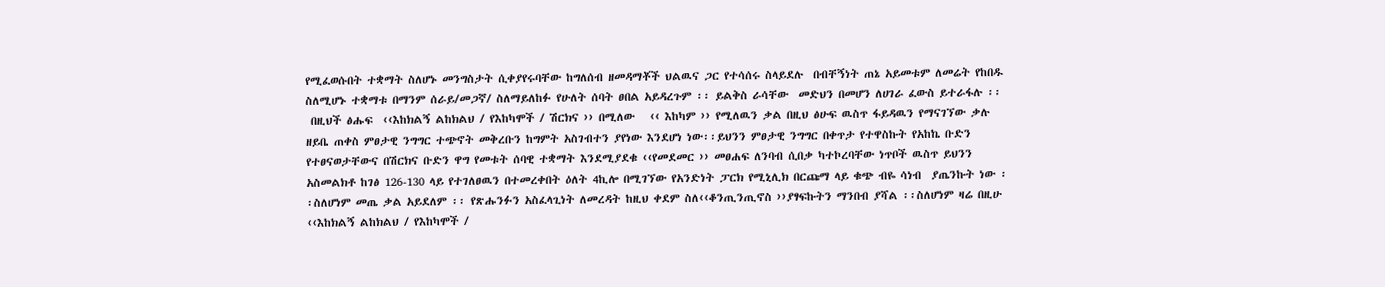የሚፈወሱበት ተቋማት ስለሆኑ መንግስታት ሲቀያየሩባቸው ከግለሰብ ዘመዳማቾች ህልዉና ጋር የተሳሰሩ ስላይደሉ  በብቸኝነት ጠኔ አይመቱም ለመሬት የከበዱ ስለሚሆኑ ተቋማቱ በማንም ሰራይ/መጋኛ/ ስለማይለከፉ የሁለት ሰባት ፀበል አይዳረጉም ፡፡ ይልቅስ ራሳቸው  መድህን በመሆን ለሀገራ ፈውስ ይተራፋሉ ፡፡
 በዚህች ፅሑፍ  ‹‹እከክልኝ ልከክልህ / የእከካሞች / ሽርክና ›› በሚለው   ‹‹ እከካም ›› የሚለዉን ቃል በዚህ ፅሁፍ ዉስጥ ፋይዳዉን የማናገኘው ቃሉ ዘይቤ ጠቀስ ምፀታዊ ንግግር ተጭኖት መቅረቡን ከግምት አስገብተን ያየነው እንደሆነ ነው፡፡ይህንን ምፀታዊ ንግግር በቀጥታ የተዋስኩት የአከኬ ቡድን የተፀናወታቸውና በሽርክና ቡድን ዋግ የመቱት ሰባዊ ተቋማት እንደሚያደቁ ‹‹የመደመር ›› መፀሐፍ ለንባብ ሲበቃ ካተኮረባቸው ነጥቦች ዉስጥ ይህንን አስመልክቶ ከገፅ 126-130 ላይ የተገለፀዉን በተመረቀበት ዕለት 4ኪሎ በሚገኘው የአንድነት ፓርክ የሚኒሊክ በርጩማ ላይ ቁጭ ብዬ ሳነብ  ያጤንኩት ነው ፡፡ስለሆነም መጤ ቃል አይደለም ፡፡ የጽሑንፉን አስፈላጊነት ለመረዳት ከዚህ ቀደም ስለ‹‹ቆንጢንጢኖስ ››ያፃፍኩትን ማንበብ ያሻል ፡፡ስለሆነም ዛሬ በዚሁ ‹‹እከክልኝ ልከክልህ / የእከካሞች /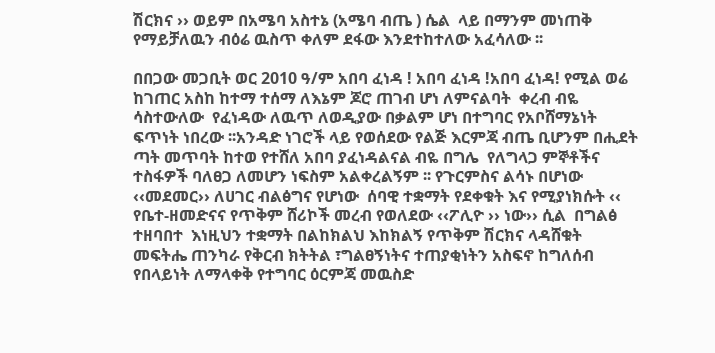ሽርክና ›› ወይም በአሜባ አስተኔ (አሜባ ብጤ ) ሴል  ላይ በማንም መነጠቅ የማይቻለዉን ብዕሬ ዉስጥ ቀለም ደፋው እንደተከተለው አፈሳለው ፡፡

በበጋው መጋቢት ወር 2010 ዓ/ም አበባ ፈነዳ ! አበባ ፈነዳ !አበባ ፈነዳ! የሚል ወሬ ከገጠር አስከ ከተማ ተሰማ ለእኔም ጆሮ ጠገብ ሆነ ለምናልባት  ቀረብ ብዬ ሳስተውለው  የፈነዳው ለዉጥ ለወዲያው በቃልም ሆነ በተግባር የአቦሸማኔነት ፍጥነት ነበረው ፡፡አንዳድ ነገሮች ላይ የወሰደው የልጅ እርምጃ ብጤ ቢሆንም በሒደት ጣት መጥባት ከተወ የተሸለ አበባ ያፈነዳልናል ብዬ በግሌ  የለግላጋ ምኞቶችና ተስፋዎች ባለፀጋ ለመሆን ነፍስም አልቀረልኝም ፡፡ የጉርምስና ልሳኑ በሆነው ‹‹መደመር›› ለሀገር ብልፅግና የሆነው  ሰባዊ ተቋማት የደቀቁት እና የሚያነክሱት ‹‹ የቤተ-ዘመድናና የጥቅም ሸሪኮች መረብ የወለደው ‹‹ፖሊዮ ›› ነው›› ሲል  በግልፅ ተዘባበተ  እነዚህን ተቋማት በልከክልህ እከክልኝ የጥቅም ሽርክና ላዳሸቁት መፍትሔ ጠንካራ የቅርብ ክትትል ፣ግልፀኝነትና ተጠያቂነትን አስፍኖ ከግለሰብ የበላይነት ለማላቀቅ የተግባር ዕርምጃ መዉስድ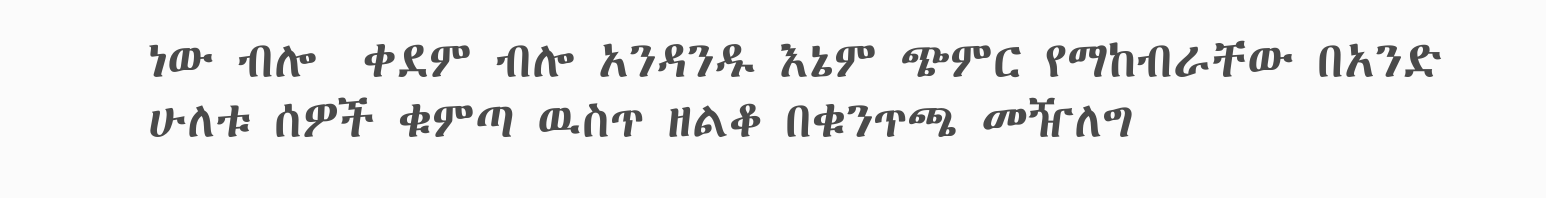ነው ብሎ  ቀደም ብሎ አንዳንዱ እኔም ጭምር የማከብራቸው በአንድ ሁለቱ ሰዎች ቁምጣ ዉስጥ ዘልቆ በቁንጥጫ መዥለግ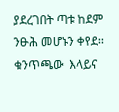ያደረገበት ጣቱ ከደም ንፁሕ መሆኑን ቀየደ፡፡ቁንጥጫው  እላይና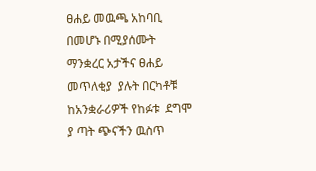ፀሐይ መዉጫ አከባቢ በመሆኑ በሚያሰሙት ማንቋረር አታችና ፀሐይ መጥለቂያ  ያሉት በርካቶቹ ከአንቋራሪዎች የከፉቱ  ደግሞ ያ ጣት ጭናችን ዉስጥ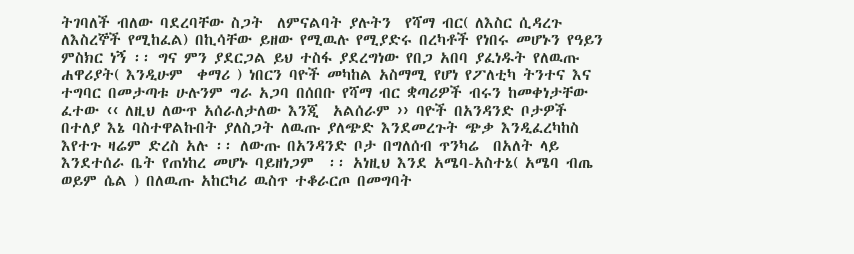ትገባለች ብለው ባደረባቸው ስጋት  ለምናልባት ያሉትን  የሻማ ብር( ለእስር ሲዳረጉ ለእስረኞች የሚከፈል) በኪሳቸው ይዘው የሚዉሉ የሚያድሩ በረካቶች የነበሩ መሆኑን የዓይን ምስክር ነኝ ፡፡ ግና ምን ያደርጋል ይህ ተስፋ ያደረግነው የበጋ አበባ ያፈነዱት የለዉጡ ሐዋሪያት( እንዲሁም  ቀማሪ ) ነበርን ባዮች መካከል አስማሚ የሆነ የፖለቲካ ትንተና እና ተግባር በመታጣቱ ሁሉንም ግራ አጋባ በሰበቡ የሻማ ብር ቋጣሪዎች ብሩን ከመቀነታቸው ፈተው ‹‹ ለዚህ ለውጥ አሰራለታለው እንጂ  አልሰራም ›› ባዮች በአንዳንድ ቦታዎች በተለያ እኔ ባስተዋልኩበት ያለስጋት ለዉጡ ያለጭድ እንደመረጉት ጭቃ እንዲፈረካከስ  እየተጉ ዛሬም ድረስ አሉ ፡፡ ለውጡ በአንዳንድ ቦታ በግለሰብ ጥንካሬ  በአለት ላይ እንደተሰራ ቤት የጠነከረ መሆኑ ባይዘነጋም  ፡፡ አነዚህ እንደ አሜባ-አስተኔ( አሜባ ብጤ ወይም ሴል ) በለዉጡ አከርካሪ ዉስጥ ተቆራርጦ በመግባት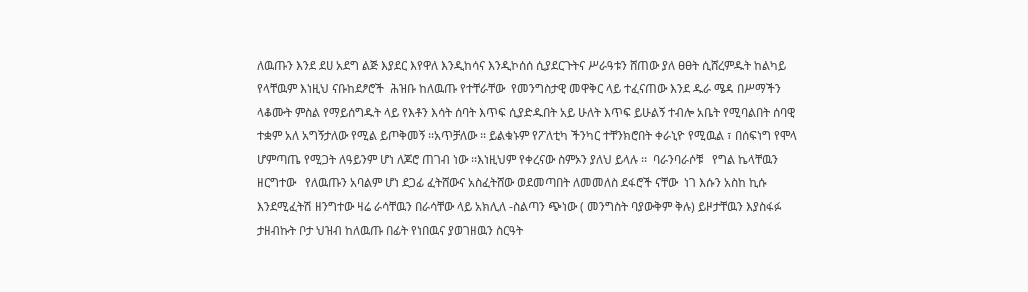ለዉጡን እንደ ደሀ አደግ ልጅ እያደር እየዋለ እንዲከሳና እንዲኮሰሰ ሲያደርጉትና ሥራዓቱን ሸጠው ያለ ፀፀት ሲሸረምዱት ከልካይ የላቸዉም እነዚህ ናቡከደፆሮች  ሕዝቡ ከለዉጡ የተቸራቸው  የመንግስታዊ መዋቅር ላይ ተፈናጠው እንደ ዱራ ሜዳ በሥማችን ላቆሙት ምስል የማይሰግዱት ላይ የእቶን እሳት ሰባት እጥፍ ሲያድዱበት አይ ሁለት እጥፍ ይሁልኝ ተብሎ አቤት የሚባልበት ሰባዊ ተቋም አለ አግኝታለው የሚል ይጦቅመኝ ፡፡አጥቻለው ፡፡ ይልቁኑም የፖለቲካ ችንካር ተቸንክሮበት ቀራኒዮ የሚዉል ፣ በሰፍነግ የሞላ ሆምጣጤ የሚጋት ለዓይንም ሆነ ለጆሮ ጠገብ ነው ፡፡እነዚህም የቀረናው ስምኦን ያለህ ይላሉ ፡፡  ባራንባራሶቹ   የግል ኬላቸዉን ዘርግተው   የለዉጡን አባልም ሆነ ደጋፊ ፈትሸውና አስፈትሸው ወደመጣበት ለመመለስ ደፋሮች ናቸው  ነገ እሱን አስከ ኪሱ እንደሚፈትሽ ዘንግተው ዛሬ ራሳቸዉን በራሳቸው ላይ አክሊለ -ስልጣን ጭነው ( መንግስት ባያውቅም ቅሉ) ይዞታቸዉን እያስፋፉ  ታዘብኩት ቦታ ህዝብ ከለዉጡ በፊት የነበዉና ያወገዘዉን ስርዓት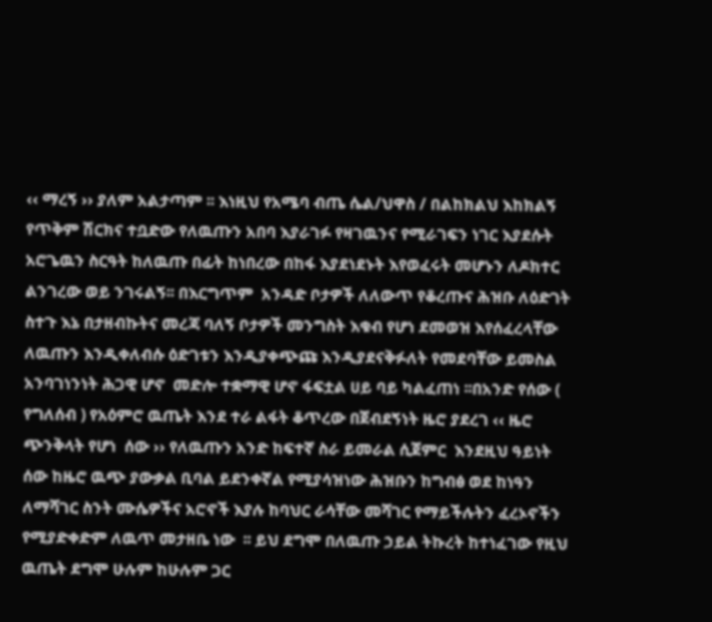‹‹ ማረኝ ›› ያለም አልታጣም ፡፡ እነዚህ የአሜባ ብጤ ሴል/ህዋስ / በልከክልህ እከክልኝ የጥቅም ሽርክና ተቧድው የለዉጡን አበባ እያራገፉ የዛገዉንና የሚራገፍን ነገር እያደሱት አሮጌዉን ስርዓት ከለዉጡ በፊት ከነበረው በከፋ እያደነደኑት እየወፈሩት መሆኑን ለዶክተር ልንገረው ወይ ንገሩልኝ፡፡ በእርግጥም  አንዳድ ቦታዎች ለለውጥ የቆረጡና ሕዝቡ ለዕድገት ስተጉ እኔ በታዘብኩትና መረጃ ባለኝ ቦታዎች መንግስት እቁብ የሆነ ደመወዝ እየሰፈረላቸው ለዉጡን እንዲቀለብሱ ዕድገቱን እንዲያቀጭጩ እንዲያደናቅፉለት የመደባቸው ይመስል  አንባገነንነት ሕጋዊ ሆኖ  መድሎ ተቋማዊ ሆኖ ፋፍቷል ሀይ ባይ ካልፈጠነ ፡፡በአንድ የሰው ( የግለሰብ ) የአዕምሮ ዉጤት እንደ ተራ ልፋት ቆጥረው በጀብደኝነት ዜሮ ያደረገ ‹‹ ዜሮ ጭንቅላት የሆነ  ሰው ›› የለዉጡን አንድ ከፍተኛ ስራ ይመራል ሲጀምር  እንደዚህ ዓይነት ሰው ከዜሮ ዉጭ ያውቃል ቢባል ይደንቀኛል የሚያሳዝነው ሕዝቡን ከግብፅ ወደ ከነዓን ለማሻገር ስንት ሙሴዎችና አሮኖች እያሉ ከባህር ራሳቸው መሻገር የማይችሉትን ፈረኦኖችን የሚያድቀድም ለዉጥ መታዘቤ ነው  ፡፡ ይህ ደግሞ በለዉጡ ኃይል ትኩረት ከተነፈገው የዚህ ዉጤት ደግሞ ሁሉም ከሁሉም ጋር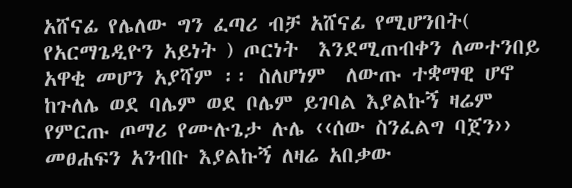አሸናፊ የሌለው ግን ፈጣሪ ብቻ አሸናፊ የሚሆንበት( የአርማጌዲዮን አይነት ) ጦርነት  እንደሚጠብቀን ለመተንበይ አዋቂ መሆን አያሻም ፡፡ ስለሆነም  ለውጡ ተቋማዊ ሆኖ ከጉለሌ ወደ ባሌም ወደ ቦሌም ይገባል እያልኩኝ ዛሬም  የምርጡ ጦማሪ የሙሉጌታ ሉሌ ‹‹ሰው ስንፈልግ ባጀን›› መፀሐፍን አንብቡ እያልኩኝ ለዛሬ አበቃው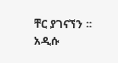ቸር ያገናኘን ፡፡
አዲሱ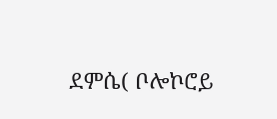ደምሴ( ቦሎኮሮይ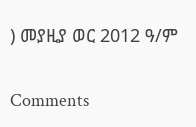) መያዚያ ወር 2012 ዓ/ም

Comments